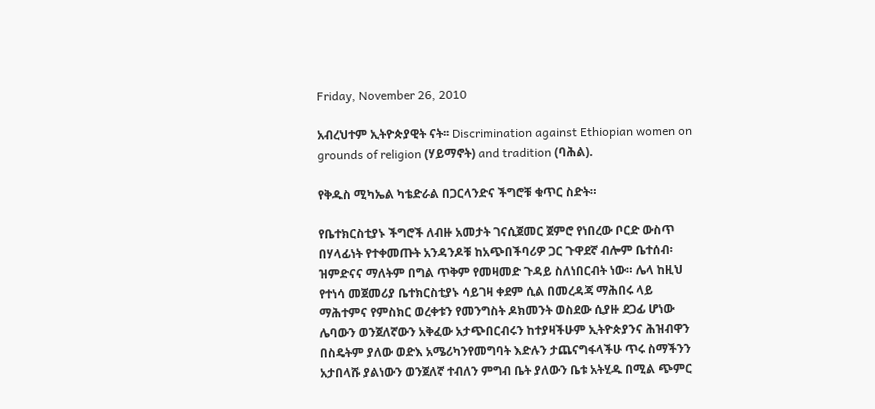Friday, November 26, 2010

አብረህተም ኢትዮጵያዊት ናት፡፡ Discrimination against Ethiopian women on grounds of religion (ሃይማኖት) and tradition (ባሕል).

የቅዱስ ሚካኤል ካቴድራል በጋርላንድና ችግሮቹ ቁጥር ስድት።

የቤተክርስቲያኑ ችግሮች ለብዙ አመታት ገናሲጀመር ጀምሮ የነበረው ቦርድ ውስጥ በሃላፊነት የተቀመጡት አንዳንዶቹ ከአጭበችባሪዎ ጋር ጉዋደኛ ብሎም ቤተሰብ፡ ዝምድናና ማለትም በግል ጥቅም የመዛመድ ጉዳይ ስለነበርብት ነው። ሌላ ከዚህ የተነሳ መጀመሪያ ቤተክርስቲያኑ ሳይገዛ ቀደም ሲል በመረዳጃ ማሕበሩ ላይ ማሕተምና የምስክር ወረቀቱን የመንግስት ዶክመንት ወስደው ሲያዙ ደጋፊ ሆነው ሌባውን ወንጀለኛውን አቅፈው አታጭበርብሩን ከተያዛችሁም ኢትዮጵያንና ሕዝብዋን በስዴትም ያለው ወድእ አሜሪካንየመግባት እድሉን ታጨናግፋላችሁ ጥሩ ስማችንን አታበላሹ ያልነውን ወንጀለኛ ተብለን ምግብ ቤት ያለውን ቤቱ አትሂዱ በሚል ጭምር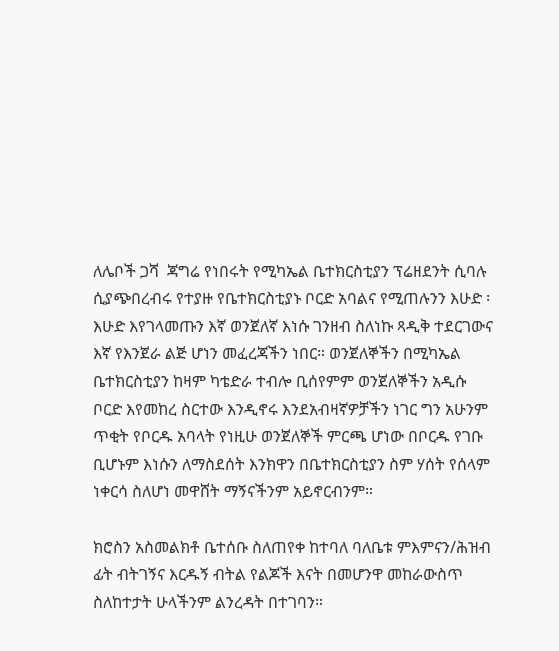ለሌቦች ጋሻ  ጃግሬ የነበሩት የሚካኤል ቤተክርስቲያን ፕሬዘደንት ሲባሉ ሲያጭበረብሩ የተያዙ የቤተክርስቲያኑ ቦርድ አባልና የሚጠሉንን እሁድ ፡ እሁድ እየገላመጡን እኛ ወንጀለኛ እነሱ ገንዘብ ስለነኩ ጻዲቅ ተደርገውና እኛ የእንጀራ ልጅ ሆነን መፈረጃችን ነበር። ወንጀለኞችን በሚካኤል ቤተክርስቲያን ከዛም ካቴድራ ተብሎ ቢሰየምም ወንጀለኞችን አዲሱ ቦርድ እየመከረ ስርተው እንዲኖሩ እንደአብዛኛዎቻችን ነገር ግን አሁንም ጥቂት የቦርዱ አባላት የነዚሁ ወንጀለኞች ምርጫ ሆነው በቦርዱ የገቡ ቢሆኑም እነሱን ለማስደሰት እንክዋን በቤተክርስቲያን ስም ሃሰት የሰላም ነቀርሳ ስለሆነ መዋሸት ማኝናችንም አይኖርብንም።

ክሮስን አስመልክቶ ቤተሰቡ ስለጠየቀ ከተባለ ባለቤቱ ምእምናን/ሕዝብ ፊት ብትገኝና እርዱኝ ብትል የልጆች እናት በመሆንዋ መከራውስጥ ስለከተታት ሁላችንም ልንረዳት በተገባን።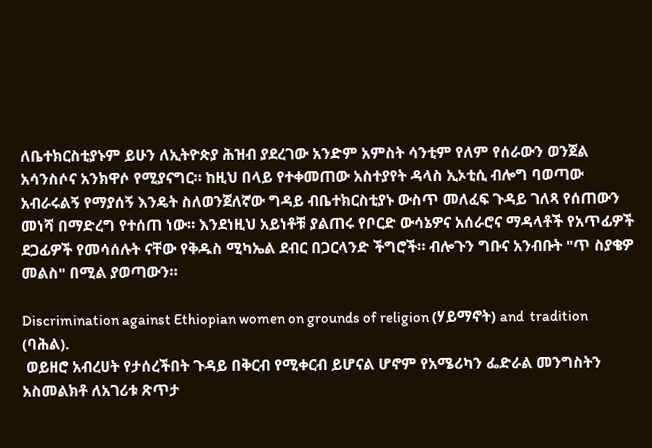ለቤተክርስቲያኑም ይሁን ለኢትዮጵያ ሕዝብ ያደረገው አንድም አምስት ሳንቲም የለም የሰራውን ወንጀል አሳንስሶና አንክዋሶ የሚያናግር። ከዚህ በላይ የተቀመጠው አስተያየት ዳላስ ኢኦቲሲ ብሎግ ባወጣው አብራሩልኝ የማያሰኝ እንዴት ስለወንጀለኛው ግዳይ ብቤተክርስቲያኑ ውስጥ መለፈፍ ጉዳይ ገለጻ የሰጠውን መነሻ በማድረግ የተሰጠ ነው። እንደነዚህ አይነቶቹ ያልጠሩ የቦርድ ውሳኔዎና አሰራሮና ማዳላቶች የአጥፊዎች ደጋፊዎች የመሳሰሉት ናቸው የቅዱስ ሚካኤል ደብር በጋርላንድ ችግሮች። ብሎጉን ግቡና አንብቡት "ጥ ስያቄዎ መልስ" በሚል ያወጣውን።

Discrimination against Ethiopian women on grounds of religion (ሃይማኖት) and  tradition (ባሕል).
 ወይዘሮ አብረሀት የታሰረችበት ጉዳይ በቅርብ የሚቀርብ ይሆናል ሆኖም የአሜሪካን ፌድራል መንግስትን አስመልክቶ ለአገሪቱ ጽጥታ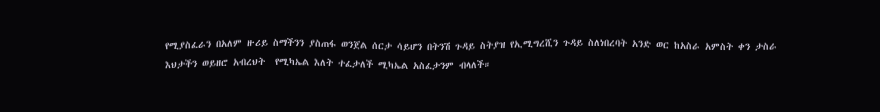የሚያስፈራን በአለም ዙሪይ ስማችንን ያስጠፋ ወንጀል ሰርታ ሳይሆን በትንሽ ጉዳይ ስትያዝ የኢሚግረሺን ጉዳይ ስለነበረባት አንድ ወር ከአስራ አምስት ቀን ታስራ   እህታችን ወይዘሮ አብረህት  የሚካኤል እለት ተፈታለች ሚካኤል አስፈታንም ብላለች።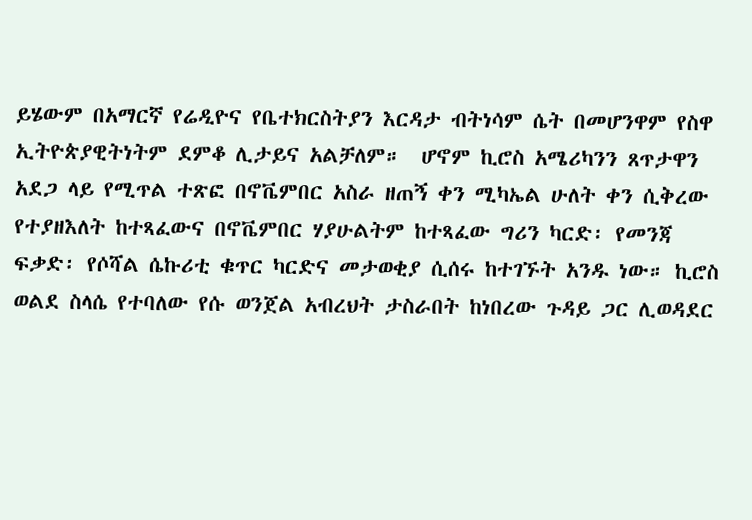ይሄውም በአማርኛ የሬዲዮና የቤተክርስትያን እርዳታ ብትነሳም ሴት በመሆንዋም የስዋ ኢትዮጵያዊትነትም ደምቆ ሊታይና አልቻለም።  ሆኖም ኪሮስ አሜሪካንን ጸጥታዋን አደጋ ላይ የሚጥል ተጽፎ በኖቬምበር አስራ ዘጠኝ ቀን ሚካኤል ሁለት ቀን ሲቅረው የተያዘእለት ከተጻፈውና በኖቬምበር ሃያሁልትም ከተጻፈው ግሪን ካርድ፡ የመንጃ ፍቃድ፡ የሶሻል ሴኩሪቲ ቁጥር ካርድና መታወቂያ ሲሰሩ ከተገኙት አንዱ ነው። ኪሮስ ወልደ ስላሴ የተባለው የሱ ወንጀል አብረህት ታስራበት ከነበረው ጉዳይ ጋር ሊወዳደር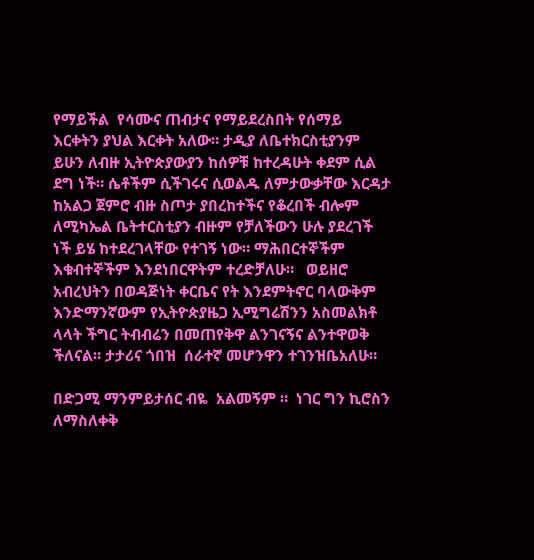የማይችል  የሳሙና ጠብታና የማይደረስበት የሰማይ እርቀትን ያህል እርቀት አለው። ታዲያ ለቤተክርስቲያንም ይሁን ለብዙ ኢትዮጵያውያን ከሰዎቹ ከተረዳሁት ቀደም ሲል ደግ ነች። ሴቶችም ሲችገሩና ሲወልዱ ለምታውቃቸው እርዳታ  ከአልጋ ጀምሮ ብዙ ስጦታ ያበረከተችና የቆረበች ብሎም ለሚካኤል ቤትተርስቲያን ብዙም የቻለችውን ሁሉ ያደረገች ነች ይሄ ከተደረገላቸው የተገኝ ነው። ማሕበርተኞችም እቁብተኞችም እንደነበርዋትም ተረድቻለሁ።   ወይዘሮ አብረህትን በወዳጅነት ቀርቤና የት እንደምትኖር ባላውቅም እንድማንኛውም የኢትዮጵያዜጋ ኢሚግሬሽንን አስመልክቶ ላላት ችግር ትብብሬን በመጠየቅዋ ልንገናኝና ልንተዋወቅ  ችለናል። ታታሪና ጎበዝ  ሰራተኛ መሆንዋን ተገንዝቤአለሁ።

በድጋሚ ማንምይታሰር ብዬ  አልመኝም ።  ነገር ግን ኪሮስን ለማስለቀቅ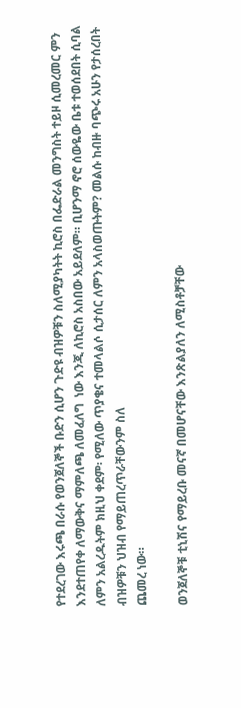የተደረገው እሩጫ በራሱ የወንጀለኞች ቡድን ሲሆን ጉድዩ ብዝዎቹን ስለሚያካትት ኪሮስ በፌድራል መንግስት ተይዞ ሲመረመር ምን እንደተጠየቀ ለማውቅና ማምለጫ ለመፈለግ  ነው እንጂ ለኪሮስ አስበው አይደለም። ቢሆንማ ኖሮ ሰውዬው ቤቱ ተወሰደበት ሲባል ለምን አልረዱትም ክዚህ ቀደም፡ የሚለው ጥያቄና ተመላልሶ ሲታሰር ለምን አላስወጡትም? መልሱ ከብዙ ባጭሩ አሁን የታሰረበት ብዝዎቹን ህዝብ የማይጠረጥራቸውንም ስለ
ጨመረ ነው።

ወንጀለኞቹ ቲኒሽና የማይረቡ መናኛ በመሆናቸው እንጽልያለን ለሚስቶቻቸው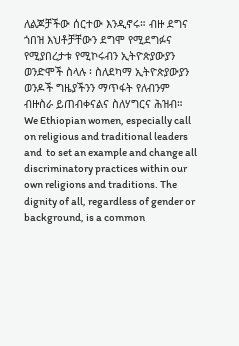ለልጆቻችው ሰርተው እንዲኖሩ። ብዙ ደግና ጎበዝ እህቶቻቸውን ደግሞ የሚደግፉና የሚያበረታቱ የሚኮሩብን ኢትዮጵያውያን ወንድሞች ስላሉ ፡ ስለደካማ ኢትዮጵያውያን  ወንዶች ግዜያችንን ማጥፋት የለብንም ብዙስራ ይጠብቀናልና ስለሃግርና ሕዝብ።
We Ethiopian women, especially call on religious and traditional leaders and  to set an example and change all discriminatory practices within our own religions and traditions. The dignity of all, regardless of gender or background, is a common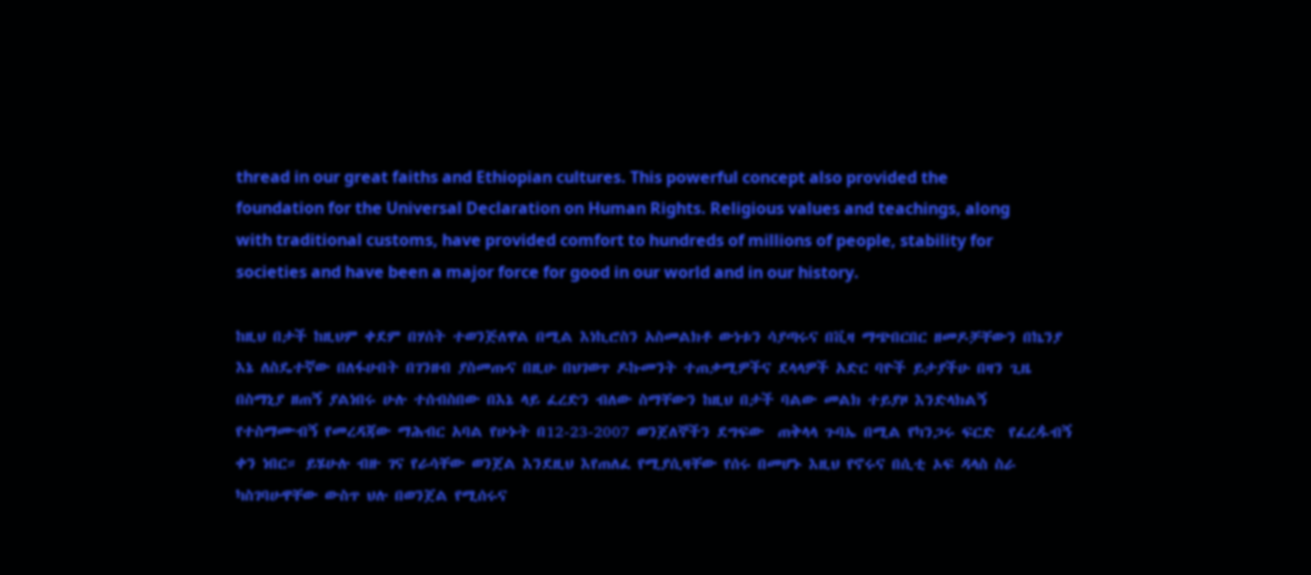thread in our great faiths and Ethiopian cultures. This powerful concept also provided the foundation for the Universal Declaration on Human Rights. Religious values and teachings, along with traditional customs, have provided comfort to hundreds of millions of people, stability for societies and have been a major force for good in our world and in our history.

ከዚህ በታች ከዚህም ቀደም በሃሰት ተወንጅለዋል በሚል እነኪሮስን አስመልክቶ ውነቱን ሳያጣሩና በቪዛ ማጭበርበር ዘመዶቻቸውን በኬንያ እኔ ለስዴተኛው በለፋሁበት በገንዘብ ያስመጡና በዚሁ በህገወጥ ዶኩመንት ተጠቃሚዎችና ደላላዎች አድር ባዮች ይታያችሁ በዛን ጊዜ በስማኒያ ዘጠኝ ያልነበሩ ሁሉ ተሰብስበው በእኔ ላይ ፈረድን ብለው ስማቸውን ከዚህ በታች ባልው መልክ ተይያዞ እንድላክልኝ  የተስማሙብኝ የመረዳጃው ማሕብር አባል የሁኑት በ12-23-2007 ወንጀለኞችን ደግፍው  ጠቅላላ ጉባኤ በሚል የካንጋሩ ፍርድ  የፈረዹብኝ  ቀን ነበር። ይሄሁሉ ብዙ ገና የራሳቸው ወንጀል እንደዚህ እየጠለፈ የሚያሲዛቸው የሰሩ በመሆኑ እዚህ የኖሩና በሲቲ ኦፍ ዳላስ ስራ ካስገባሁዋቸው ውስጥ ህሉ በወንጀል የሚሰሩና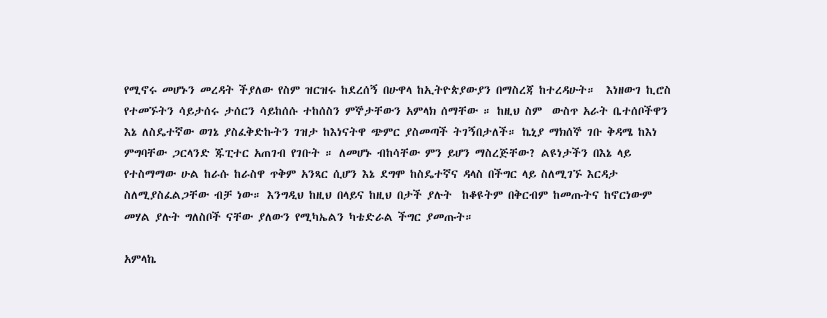የሚኖሩ መሆኑን መረዳት ችያለው የስም ዝርዝሩ ከደረሰኝ በሁዋላ ከኢትዮጵያውያን በማስረጃ ከተረዳሁት።  እነዘውገ ኪሮስ የተመኙትን ሳይታሰሩ ታሰርን ሳይከሰሱ ተከሰስን ምኞታቸውን አምላክ ሰማቸው ። ከዚህ ስም  ውስጥ አራት ቤተሰቦችዋን እኔ ለስዴተኛው ወገኔ ያስፈቅድኩትን ገዝታ ከእነናትዋ ጭምር ያስመጣች ትገኝበታለች። ኬኒያ ማክሰኞ ገቡ ቅዳሜ ከእነ ምግባቸው ጋርላንድ ጁፒተር አጠገብ የገቡት ። ለመሆኑ ብከሳቸው ምን ይሆን ማስረጅቸው? ልዩነታችን በእኔ ላይ የተስማማው ሁል ከራሱ ከራስዋ ጥቅም አንጻር ሲሆን እኔ ደግሞ ከስዴተኛና ዳላስ በችግር ላይ ስለሚገኙ እርዳታ ስለሚያስፈልጋቸው ብቻ ነው። እንግዲህ ከዚህ በላይና ከዚህ በታች ያሉት  ከቆዩትም በቅርብም ከመጡትና ከኖርነውም መሃል ያሉት ግለስቦች ናቸው ያለውን የሚካኤልን ካቴድራል ችግር ያመጡት።

አምላኬ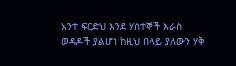አንተ ፍርድህ እንደ ሃሰተኞች እራስ ወዳዶች ያልሆነ ከዚህ በላይ ያለውን ሃቅ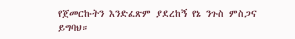የጀመርኩትን እንድፈጽም ያደረከኝ የኔ ንጉስ ምስጋና ይግባህ።